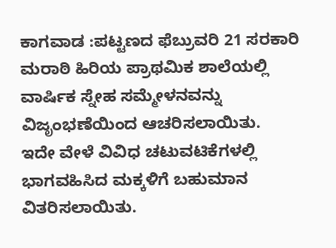ಕಾಗವಾಡ :ಪಟ್ಟಣದ ಫೆಬ್ರುವರಿ 21 ಸರಕಾರಿ ಮರಾಠಿ ಹಿರಿಯ ಪ್ರಾಥಮಿಕ ಶಾಲೆಯಲ್ಲಿ ವಾರ್ಷಿಕ ಸ್ನೇಹ ಸಮ್ಮೇಳನವನ್ನು ವಿಜೃಂಭಣೆಯಿಂದ ಆಚರಿಸಲಾಯಿತು.
ಇದೇ ವೇಳೆ ವಿವಿಧ ಚಟುವಟಿಕೆಗಳಲ್ಲಿ ಭಾಗವಹಿಸಿದ ಮಕ್ಕಳಿಗೆ ಬಹುಮಾನ ವಿತರಿಸಲಾಯಿತು.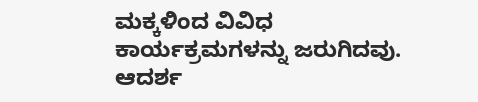ಮಕ್ಕಳಿಂದ ವಿವಿಧ ಕಾರ್ಯಕ್ರಮಗಳನ್ನು ಜರುಗಿದವು. ಆದರ್ಶ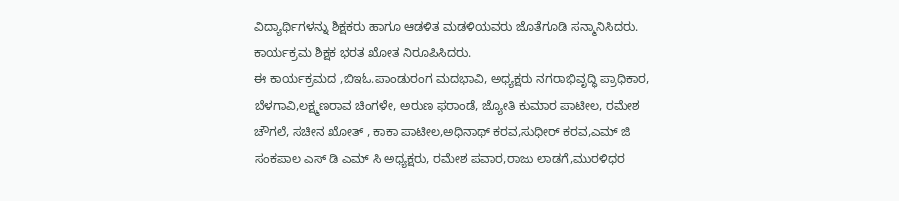ವಿದ್ಯಾರ್ಥಿಗಳನ್ನು ಶಿಕ್ಷಕರು ಹಾಗೂ ಆಡಳಿತ ಮಡಳಿಯವರು ಜೊತೆಗೂಡಿ ಸನ್ಮಾನಿಸಿದರು. ಕಾರ್ಯಕ್ರಮ ಶಿಕ್ಷಕ ಭರತ ಖೋತ ನಿರೂಪಿಸಿದರು.
ಈ ಕಾರ್ಯಕ್ರಮದ ,ಬಿಇಓ.ಪಾಂಡುರಂಗ ಮದಭಾವಿ, ಅಧ್ಯಕ್ಷರು ನಗರಾಭಿವೃದ್ಧಿ ಪ್ರಾಧಿಕಾರ, ಬೆಳಗಾವಿ,ಲಕ್ಷ್ಮಣರಾವ ಚಿಂಗಳೇ, ಅರುಣ ಫರಾಂಡೆ, ಜ್ಯೋತಿ ಕುಮಾರ ಪಾಟೀಲ, ರಮೇಶ ಚೌಗಲೆ, ಸಚೀನ ಖೋತ್ , ಕಾಕಾ ಪಾಟೀಲ,ಅಧಿನಾಥ್ ಕರವ,ಸುಧೀರ್ ಕರವ,ಎಮ್ ಜಿ ಸಂಕಪಾಲ ಎಸ್ ಡಿ ಎಮ್ ಸಿ ಅಧ್ಯಕ್ಷರು, ರಮೇಶ ಪವಾರ,ರಾಜು ಲಾಡಗೆ,ಮುರಳಿಧರ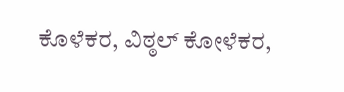ಕೊಳೆಕರ, ವಿಠ್ಠಲ್ ಕೋಳೆಕರ,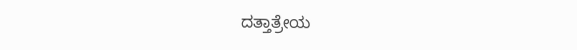ದತ್ತಾತ್ರೇಯ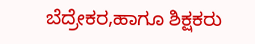ಬೆದ್ರೇಕರ,ಹಾಗೂ ಶಿಕ್ಷಕರು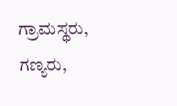ಗ್ರಾಮಸ್ಥರು, ಗಣ್ಯರು,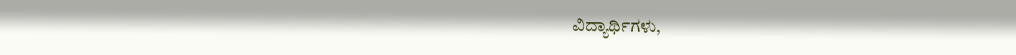ವಿದ್ಯಾರ್ಥಿಗಳು,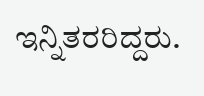ಇನ್ನಿತರರಿದ್ದರು.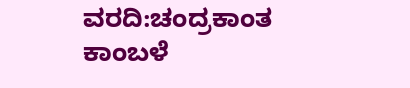ವರದಿ:ಚಂದ್ರಕಾಂತ ಕಾಂಬಳೆ